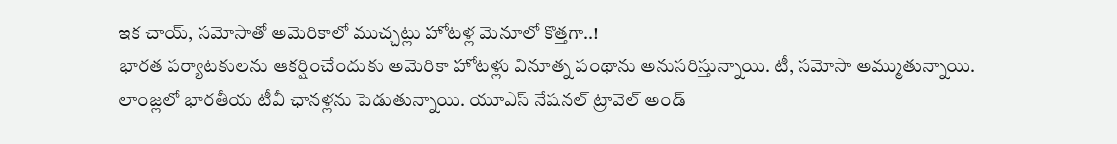ఇక చాయ్, సమోసాతో అమెరికాలో ముచ్చట్లు హోటళ్ల మెనూలో కొత్తగా..!
భారత పర్యాటకులను ఆకర్షించేందుకు అమెరికా హోటళ్లు వినూత్న పంథాను అనుసరిస్తున్నాయి. టీ, సమోసా అమ్ముతున్నాయి. లాంజ్లలో భారతీయ టీవీ ఛానళ్లను పెడుతున్నాయి. యూఎస్ నేషనల్ ట్రావెల్ అండ్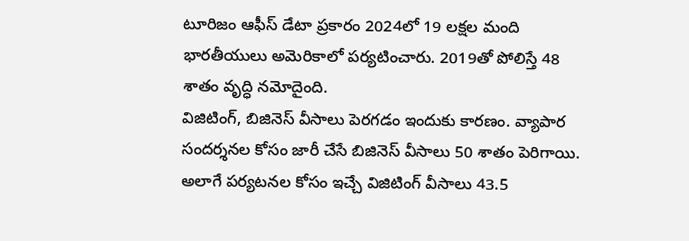టూరిజం ఆఫీస్ డేటా ప్రకారం 2024లో 19 లక్షల మంది భారతీయులు అమెరికాలో పర్యటించారు. 2019తో పోలిస్తే 48 శాతం వృద్ధి నమోదైంది.
విజిటింగ్, బిజినెస్ వీసాలు పెరగడం ఇందుకు కారణం. వ్యాపార సందర్శనల కోసం జారీ చేసే బిజినెస్ వీసాలు 50 శాతం పెరిగాయి. అలాగే పర్యటనల కోసం ఇచ్చే విజిటింగ్ వీసాలు 43.5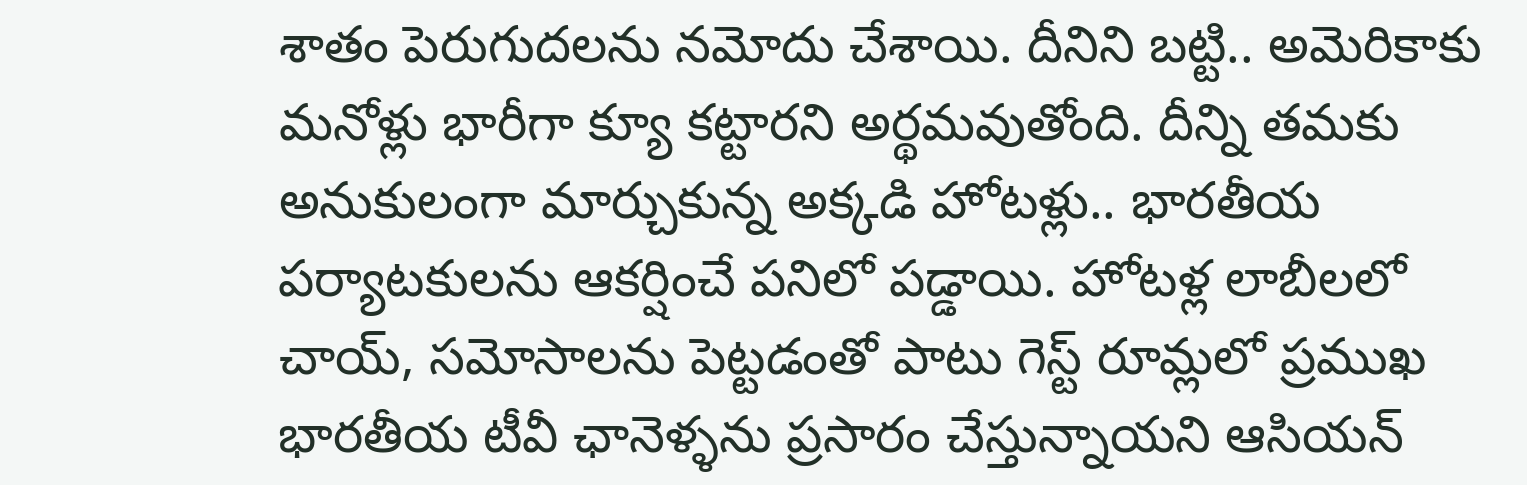శాతం పెరుగుదలను నమోదు చేశాయి. దీనిని బట్టి.. అమెరికాకు మనోళ్లు భారీగా క్యూ కట్టారని అర్థమవుతోంది. దీన్ని తమకు అనుకులంగా మార్చుకున్న అక్కడి హోటళ్లు.. భారతీయ పర్యాటకులను ఆకర్షించే పనిలో పడ్డాయి. హోటళ్ల లాబీలలో చాయ్, సమోసాలను పెట్టడంతో పాటు గెస్ట్ రూమ్లలో ప్రముఖ భారతీయ టీవీ ఛానెళ్ళను ప్రసారం చేస్తున్నాయని ఆసియన్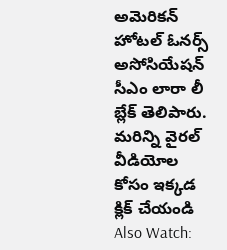అమెరికన్ హోటల్ ఓనర్స్ అసోసియేషన్ సీఎం లారా లీ బ్లేక్ తెలిపారు.
మరిన్ని వైరల్ వీడియోల కోసం ఇక్కడ క్లిక్ చేయండి
Also Watch: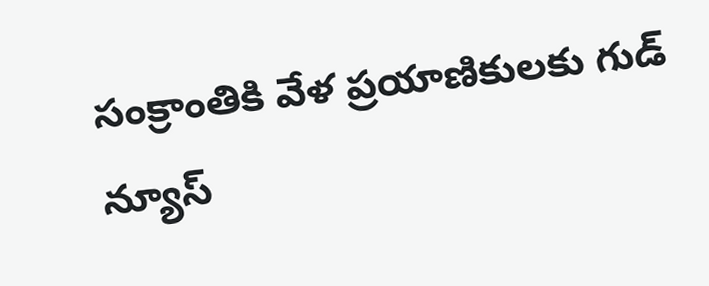సంక్రాంతికి వేళ ప్రయాణికులకు గుడ్ న్యూస్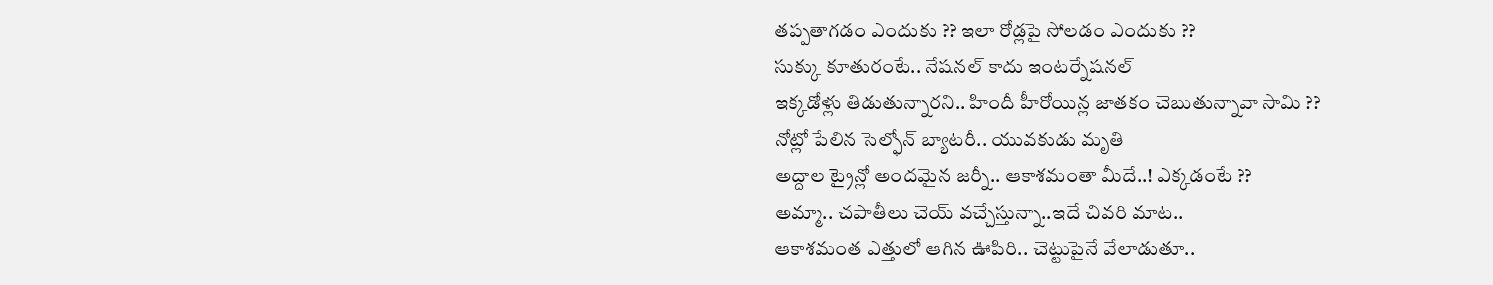తప్పతాగడం ఎందుకు ?? ఇలా రోడ్లపై సోలడం ఎందుకు ??
సుక్కు కూతురంటే.. నేషనల్ కాదు ఇంటర్నేషనల్
ఇక్కడోళ్లు తిడుతున్నారని.. హిందీ హీరోయిన్ల జాతకం చెబుతున్నావా సామి ??
నోట్లో పేలిన సెల్ఫోన్ బ్యాటరీ.. యువకుడు మృతి
అద్దాల ట్రైన్లో అందమైన జర్నీ.. ఆకాశమంతా మీదే..! ఎక్కడంటే ??
అమ్మా.. చపాతీలు చెయ్ వచ్చేస్తున్నా..ఇదే చివరి మాట..
ఆకాశమంత ఎత్తులో ఆగిన ఊపిరి.. చెట్టుపైనే వేలాడుతూ..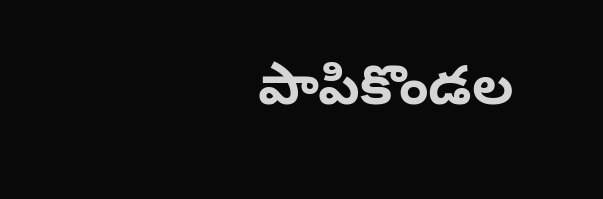పాపికొండల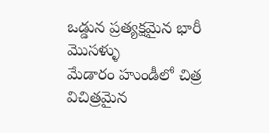ఒడ్డున ప్రత్యక్షమైన భారీ మొసళ్ళు
మేడారం హుండీలో చిత్ర విచిత్రమైన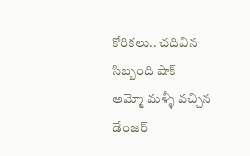కోరికలు.. చదివిన సిబ్బంది షాక్
అమ్మో మళ్ళీ వచ్చిన డేంజర్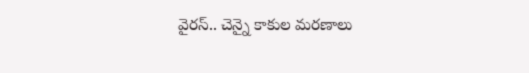వైరస్.. చెన్నై కాకుల మరణాలు